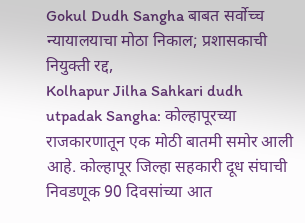Gokul Dudh Sangha बाबत सर्वोच्च न्यायालयाचा मोठा निकाल; प्रशासकाची नियुक्ती रद्द,
Kolhapur Jilha Sahkari dudh utpadak Sangha: कोल्हापूरच्या राजकारणातून एक मोठी बातमी समोर आली आहे. कोल्हापूर जिल्हा सहकारी दूध संघाची निवडणूक 90 दिवसांच्या आत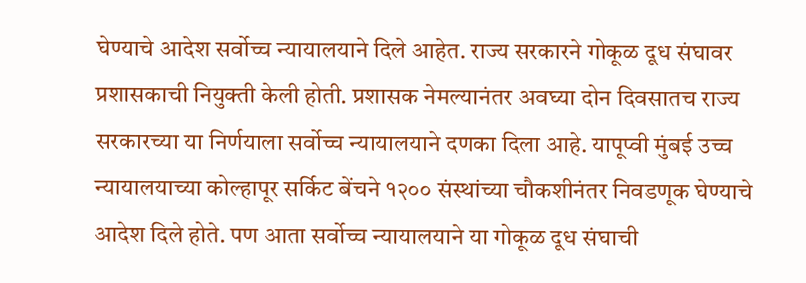घेण्याचे आदेश सर्वोच्च न्यायालयाने दिले आहेत. राज्य सरकारने गोकूळ दूध संघावर प्रशासकाची नियुक्ती केली होती. प्रशासक नेमल्यानंतर अवघ्या दोन दिवसातच राज्य सरकारच्या या निर्णयाला सर्वोच्च न्यायालयाने दणका दिला आहे. यापूप्वी मुंबई उच्च न्यायालयाच्या कोल्हापूर सर्किट बेंचने १२०० संस्थांच्या चौकशीनंतर निवडणूक घेण्याचे आदेश दिले होते. पण आता सर्वोच्च न्यायालयाने या गोकूळ दूध संघाची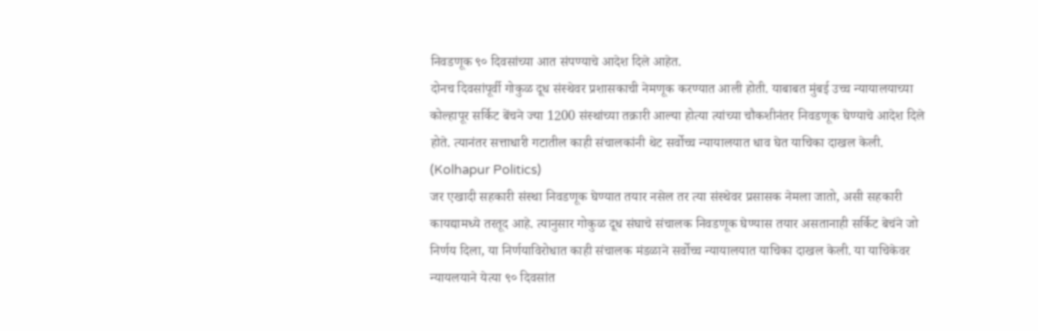निवडणूक ९० दिवसांच्या आत संपण्याचे आदेश दिले आहेत.
दोनच दिवसांपूर्वी गोकुळ दूध संस्थेवर प्रशासकाची नेमणूक करण्यात आली होती. याबाबत मुंबई उच्च न्यायालयाच्या कोल्हापूर सर्किट बेंचने ज्या 1200 संस्थांच्या तक्रारी आल्या होत्या त्यांच्या चौकशीनंतर निवडणूक घेण्याचे आदेश दिले होते. त्यानंतर सत्ताधारी गटातील काही संचालकांनी थेट सर्वोच्च न्यायालयात धाव घेत याचिका दाखल केली. (Kolhapur Politics)
जर एखादी सहकारी संस्था निवडणूक घेण्यात तयार नसेल तर त्या संस्थेवर प्रसासक नेमला जातो, असी सहकारी कायद्यामध्ये तरतूद आहे. त्यानुसार गोकुळ दूध संघाचे संचालक निवडणूक घेण्यास तयार असतानाही सर्किट बेचंने जो निर्णय दिला, या निर्णयाविरोधात काही संचालक मंडळाने सर्वोच्च न्यायालयात याचिका दाखल केली. या याचिकेवर न्यायलयाने येत्या ९० दिवसांत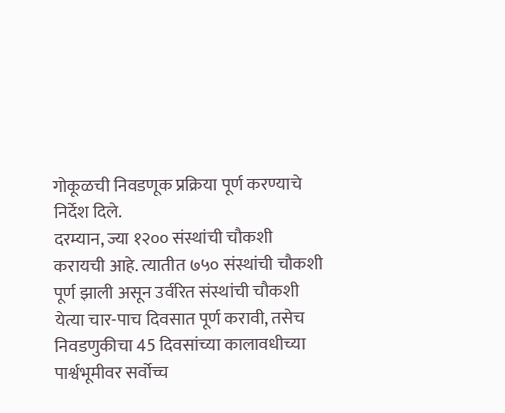गोकूळची निवडणूक प्रक्रिया पूर्ण करण्याचे निर्देश दिले.
दरम्यान, ज्या १२०० संस्थांची चौकशी करायची आहे. त्यातीत ७५० संस्थांची चौकशी पूर्ण झाली असून उर्वरित संस्थांची चौकशी येत्या चार-पाच दिवसात पूर्ण करावी, तसेच निवडणुकीचा 45 दिवसांच्या कालावधीच्या पार्श्वभूमीवर सर्वोच्च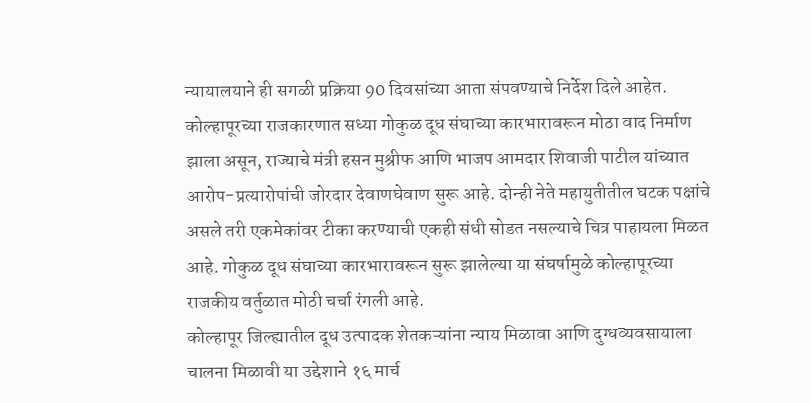न्यायालयाने ही सगळी प्रक्रिया 90 दिवसांच्या आता संपवण्याचे निर्देश दिले आहेत.
कोल्हापूरच्या राजकारणात सध्या गोकुळ दूध संघाच्या कारभारावरून मोठा वाद निर्माण झाला असून, राज्याचे मंत्री हसन मुश्रीफ आणि भाजप आमदार शिवाजी पाटील यांच्यात आरोप-प्रत्यारोपांची जोरदार देवाणघेवाण सुरू आहे. दोन्ही नेते महायुतीतील घटक पक्षांचे असले तरी एकमेकांवर टीका करण्याची एकही संधी सोडत नसल्याचे चित्र पाहायला मिळत आहे. गोकुळ दूध संघाच्या कारभारावरून सुरू झालेल्या या संघर्षामुळे कोल्हापूरच्या राजकीय वर्तुळात मोठी चर्चा रंगली आहे.
कोल्हापूर जिल्ह्यातील दूध उत्पादक शेतकऱ्यांना न्याय मिळावा आणि दुग्धव्यवसायाला चालना मिळावी या उद्देशाने १६ मार्च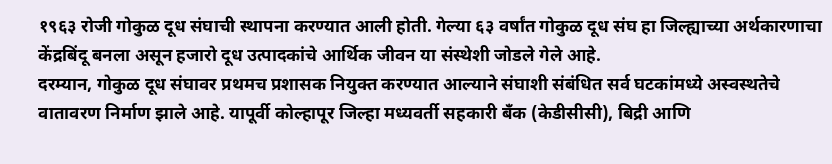१९६३ रोजी गोकुळ दूध संघाची स्थापना करण्यात आली होती. गेल्या ६३ वर्षांत गोकुळ दूध संघ हा जिल्ह्याच्या अर्थकारणाचा केंद्रबिंदू बनला असून हजारो दूध उत्पादकांचे आर्थिक जीवन या संस्थेशी जोडले गेले आहे.
दरम्यान, गोकुळ दूध संघावर प्रथमच प्रशासक नियुक्त करण्यात आल्याने संघाशी संबंधित सर्व घटकांमध्ये अस्वस्थतेचे वातावरण निर्माण झाले आहे. यापूर्वी कोल्हापूर जिल्हा मध्यवर्ती सहकारी बँक (केडीसीसी), बिद्री आणि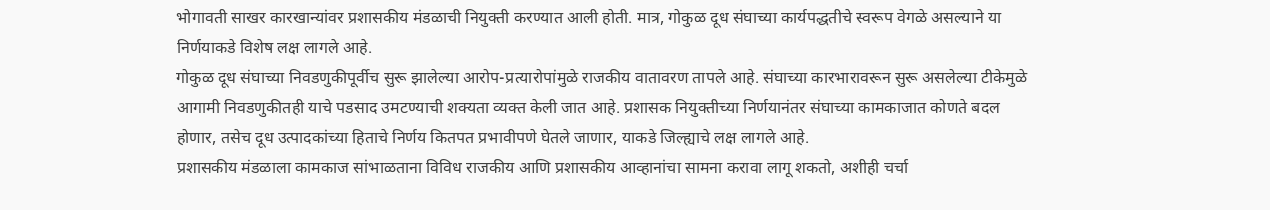भोगावती साखर कारखान्यांवर प्रशासकीय मंडळाची नियुक्ती करण्यात आली होती. मात्र, गोकुळ दूध संघाच्या कार्यपद्धतीचे स्वरूप वेगळे असल्याने या निर्णयाकडे विशेष लक्ष लागले आहे.
गोकुळ दूध संघाच्या निवडणुकीपूर्वीच सुरू झालेल्या आरोप-प्रत्यारोपांमुळे राजकीय वातावरण तापले आहे. संघाच्या कारभारावरून सुरू असलेल्या टीकेमुळे आगामी निवडणुकीतही याचे पडसाद उमटण्याची शक्यता व्यक्त केली जात आहे. प्रशासक नियुक्तीच्या निर्णयानंतर संघाच्या कामकाजात कोणते बदल होणार, तसेच दूध उत्पादकांच्या हिताचे निर्णय कितपत प्रभावीपणे घेतले जाणार, याकडे जिल्ह्याचे लक्ष लागले आहे.
प्रशासकीय मंडळाला कामकाज सांभाळताना विविध राजकीय आणि प्रशासकीय आव्हानांचा सामना करावा लागू शकतो, अशीही चर्चा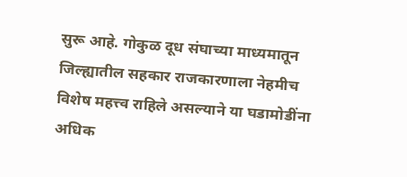सुरू आहे. गोकुळ दूध संघाच्या माध्यमातून जिल्ह्यातील सहकार राजकारणाला नेहमीच विशेष महत्त्व राहिले असल्याने या घडामोडींना अधिक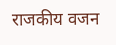राजकीय वजन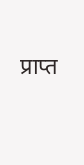प्राप्त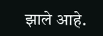झाले आहे.